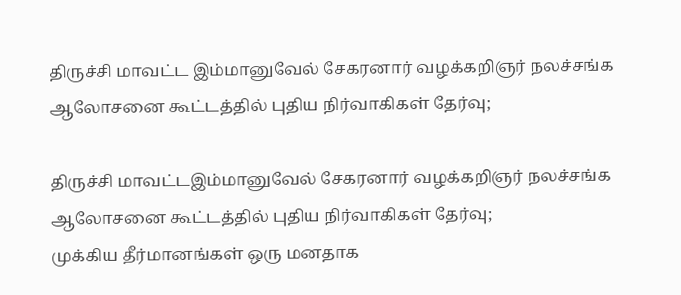திருச்சி மாவட்ட இம்மானுவேல் சேகரனார் வழக்கறிஞர் நலச்சங்க ஆலோசனை கூட்டத்தில் புதிய நிர்வாகிகள் தேர்வு;

திருச்சி மாவட்டஇம்மானுவேல் சேகரனார் வழக்கறிஞர் நலச்சங்க ஆலோசனை கூட்டத்தில் புதிய நிர்வாகிகள் தேர்வு;
முக்கிய தீர்மானங்கள் ஒரு மனதாக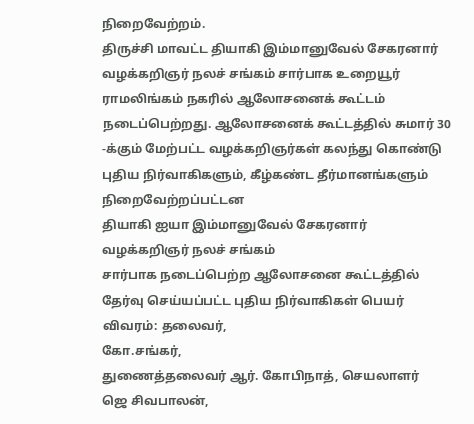நிறைவேற்றம்.
திருச்சி மாவட்ட தியாகி இம்மானுவேல் சேகரனார் வழக்கறிஞர் நலச் சங்கம் சார்பாக உறையூர் ராமலிங்கம் நகரில் ஆலோசனைக் கூட்டம் நடைப்பெற்றது. ஆலோசனைக் கூட்டத்தில் சுமார் 30 -க்கும் மேற்பட்ட வழக்கறிஞர்கள் கலந்து கொண்டு புதிய நிர்வாகிகளும், கீழ்கண்ட தீர்மானங்களும் நிறைவேற்றப்பட்டன
தியாகி ஐயா இம்மானுவேல் சேகரனார் வழக்கறிஞர் நலச் சங்கம்
சார்பாக நடைப்பெற்ற ஆலோசனை கூட்டத்தில் தேர்வு செய்யப்பட்ட புதிய நிர்வாகிகள் பெயர் விவரம்: தலைவர்,
கோ.சங்கர்,
துணைத்தலைவர் ஆர். கோபிநாத், செயலாளர்
ஜெ சிவபாலன்,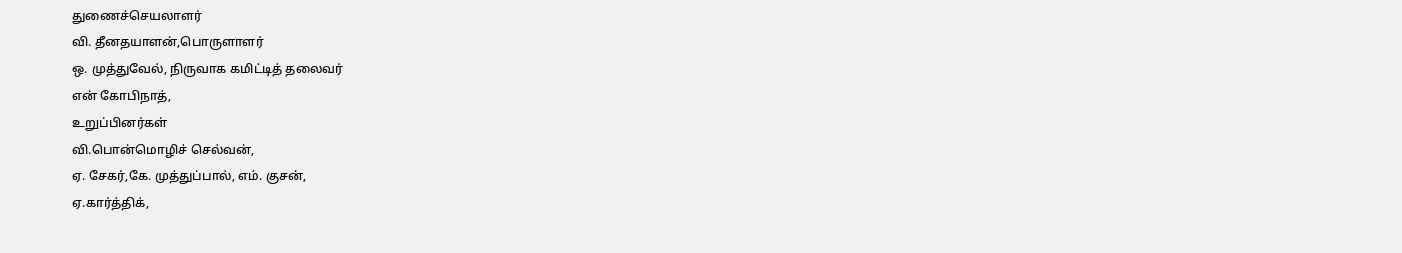துணைச்செயலாளர்
வி. தீனதயாளன்,பொருளாளர்
ஒ. முத்துவேல், நிருவாக கமிட்டித் தலைவர்
என் கோபிநாத்,
உறுப்பினர்கள்
வி.பொன்மொழிச் செல்வன்,
ஏ. சேகர்,கே. முத்துப்பால், எம். குசன்,
ஏ.கார்த்திக்,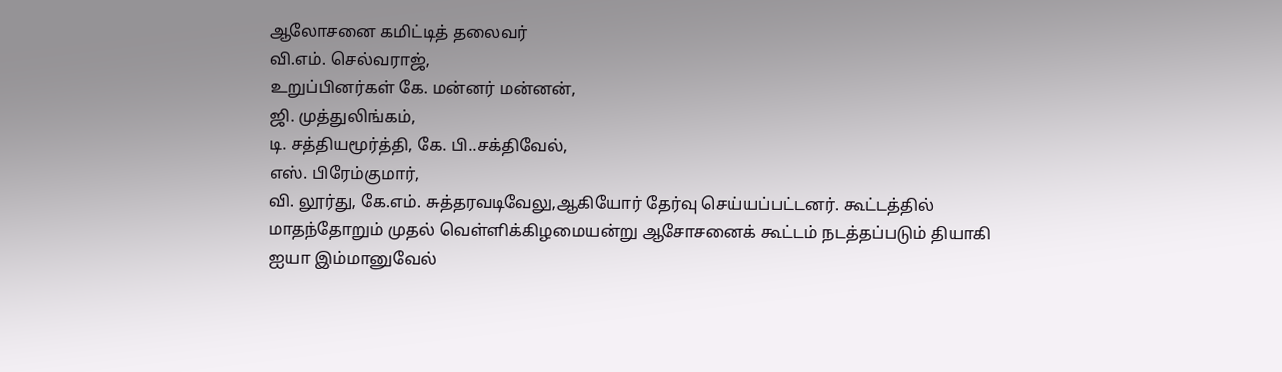ஆலோசனை கமிட்டித் தலைவர்
வி.எம். செல்வராஜ்,
உறுப்பினர்கள் கே. மன்னர் மன்னன்,
ஜி. முத்துலிங்கம்,
டி. சத்தியமூர்த்தி, கே. பி..சக்திவேல்,
எஸ். பிரேம்குமார்,
வி. லூர்து, கே.எம். சுத்தரவடிவேலு,ஆகியோர் தேர்வு செய்யப்பட்டனர். கூட்டத்தில் மாதந்தோறும் முதல் வெள்ளிக்கிழமையன்று ஆசோசனைக் கூட்டம் நடத்தப்படும் தியாகி ஐயா இம்மானுவேல்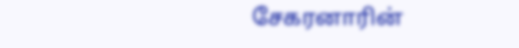சேகரனாரின்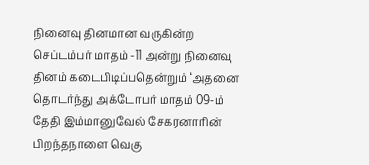நினைவு தினமான வருகின்ற செப்டம்பர் மாதம் -11 அன்று நினைவு தினம் கடைபிடிப்பதென்றும் ‘அதனை தொடர்ந்து அக்டோபர் மாதம் 09-ம் தேதி இம்மானுவேல் சேகரனாரின் பிறந்தநாளை வெகு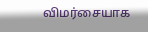விமர்சையாக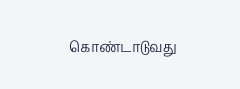கொண்டாடுவது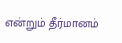என்றும் தீர்மானம்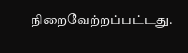நிறைவேற்றப்பட்டது.